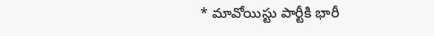* మావోయిస్టు పార్టీకి భారీ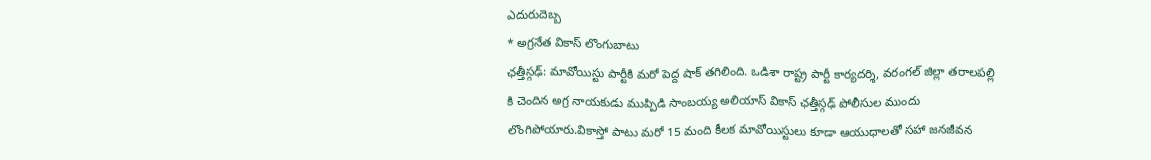ఎదురుదెబ్బ
* అగ్రనేత వికాస్ లొంగుబాటు
ఛత్తీస్గఢ్: మావోయిస్టు పార్టీకి మరో పెద్ద షాక్ తగిలింది. ఒడిశా రాష్ట్ర పార్టీ కార్యదర్శి, వరంగల్ జిల్లా తరాలపల్లి కి చెందిన అగ్ర నాయకుడు ముప్పిడి సాంబయ్య అలియాస్ వికాస్ ఛత్తీస్గఢ్ పోలీసుల ముందు లొంగిపోయారు.వికాస్తో పాటు మరో 15 మంది కీలక మావోయిస్టులు కూడా ఆయుధాలతో సహా జనజీవన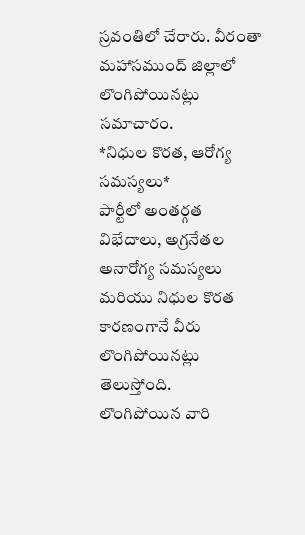స్రవంతిలో చేరారు. వీరంతా మహాసముంద్ జిల్లాలో లొంగిపోయినట్లు సమాచారం.
*నిధుల కొరత, ఆరోగ్య సమస్యలు*
పార్టీలో అంతర్గత విభేదాలు, అగ్రనేతల అనారోగ్య సమస్యలు మరియు నిధుల కొరత కారణంగానే వీరు లొంగిపోయినట్లు తెలుస్తోంది.
లొంగిపోయిన వారి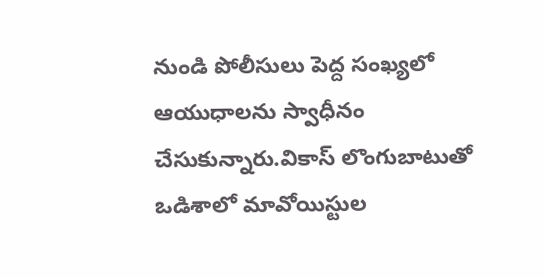నుండి పోలీసులు పెద్ద సంఖ్యలో ఆయుధాలను స్వాధీనం చేసుకున్నారు.వికాస్ లొంగుబాటుతో ఒడిశాలో మావోయిస్టుల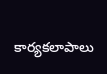కార్యకలాపాలు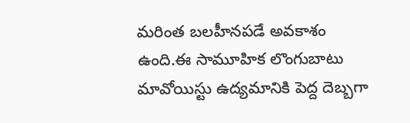మరింత బలహీనపడే అవకాశం ఉంది.ఈ సామూహిక లొంగుబాటు మావోయిస్టు ఉద్యమానికి పెద్ద దెబ్బగా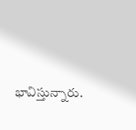భావిస్తున్నారు.